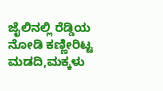ಜೈಲಿನಲ್ಲಿ ರೆಡ್ಡಿಯ ನೋಡಿ ಕಣ್ಣೀರಿಟ್ಟ ಮಡದಿ,ಮಕ್ಕಳು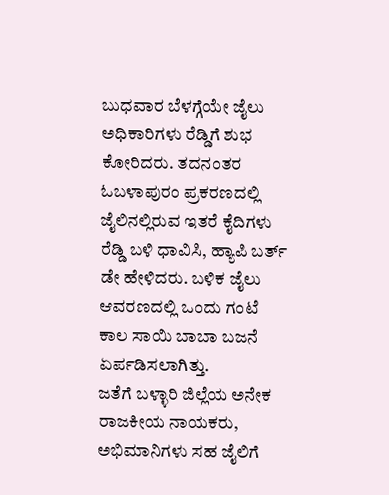ಬುಧವಾರ ಬೆಳಗ್ಗೆಯೇ ಜೈಲು ಅಧಿಕಾರಿಗಳು ರೆಡ್ಡಿಗೆ ಶುಭ ಕೋರಿದರು. ತದನಂತರ ಓಬಳಾಪುರಂ ಪ್ರಕರಣದಲ್ಲಿ ಜೈಲಿನಲ್ಲಿರುವ ಇತರೆ ಕೈದಿಗಳು ರೆಡ್ಡಿ ಬಳಿ ಧಾವಿಸಿ, ಹ್ಯಾಪಿ ಬರ್ತ್ ಡೇ ಹೇಳಿದರು. ಬಳಿಕ ಜೈಲು ಆವರಣದಲ್ಲಿ ಒಂದು ಗಂಟೆ ಕಾಲ ಸಾಯಿ ಬಾಬಾ ಬಜನೆ ಏರ್ಪಡಿಸಲಾಗಿತ್ತು.
ಜತೆಗೆ ಬಳ್ಳಾರಿ ಜಿಲ್ಲೆಯ ಅನೇಕ ರಾಜಕೀಯ ನಾಯಕರು, ಅಭಿಮಾನಿಗಳು ಸಹ ಜೈಲಿಗೆ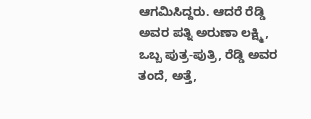ಆಗಮಿಸಿದ್ದರು. ಆದರೆ ರೆಡ್ಡಿ ಅವರ ಪತ್ನಿ ಅರುಣಾ ಲಕ್ಷ್ಮಿ, ಒಬ್ಬ ಪುತ್ರ-ಪುತ್ರಿ, ರೆಡ್ಡಿ ಅವರ ತಂದೆ, ಅತ್ತೆ,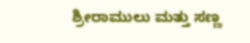ಶ್ರೀರಾಮುಲು ಮತ್ತು ಸಣ್ಣ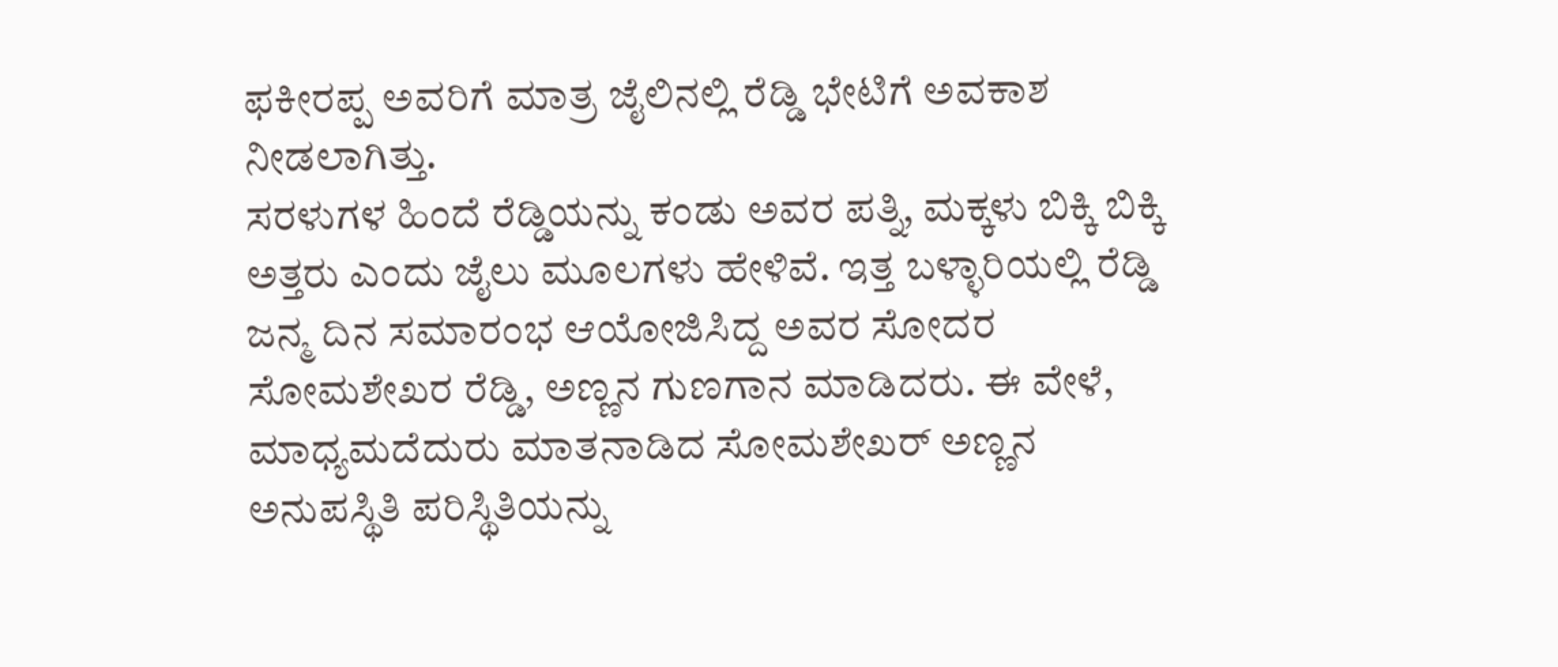ಫಕೀರಪ್ಪ ಅವರಿಗೆ ಮಾತ್ರ ಜೈಲಿನಲ್ಲಿ ರೆಡ್ಡಿ ಭೇಟಿಗೆ ಅವಕಾಶ ನೀಡಲಾಗಿತ್ತು.
ಸರಳುಗಳ ಹಿಂದೆ ರೆಡ್ಡಿಯನ್ನು ಕಂಡು ಅವರ ಪತ್ನಿ, ಮಕ್ಕಳು ಬಿಕ್ಕಿ ಬಿಕ್ಕಿ ಅತ್ತರು ಎಂದು ಜೈಲು ಮೂಲಗಳು ಹೇಳಿವೆ. ಇತ್ತ ಬಳ್ಳಾರಿಯಲ್ಲಿ ರೆಡ್ಡಿ ಜನ್ಮ ದಿನ ಸಮಾರಂಭ ಆಯೋಜಿಸಿದ್ದ ಅವರ ಸೋದರ ಸೋಮಶೇಖರ ರೆಡ್ಡಿ, ಅಣ್ಣನ ಗುಣಗಾನ ಮಾಡಿದರು. ಈ ವೇಳೆ, ಮಾಧ್ಯಮದೆದುರು ಮಾತನಾಡಿದ ಸೋಮಶೇಖರ್ ಅಣ್ಣನ ಅನುಪಸ್ಥಿತಿ ಪರಿಸ್ಥಿತಿಯನ್ನು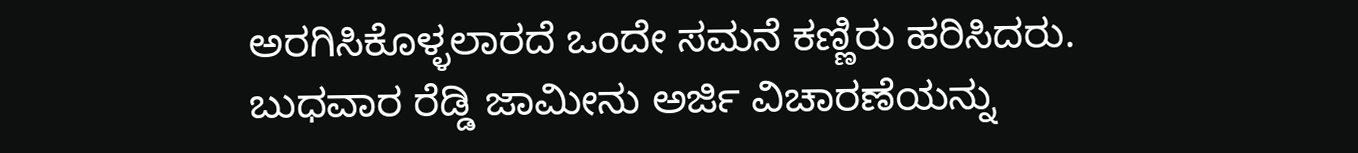ಅರಗಿಸಿಕೊಳ್ಳಲಾರದೆ ಒಂದೇ ಸಮನೆ ಕಣ್ಣಿರು ಹರಿಸಿದರು.
ಬುಧವಾರ ರೆಡ್ಡಿ ಜಾಮೀನು ಅರ್ಜಿ ವಿಚಾರಣೆಯನ್ನು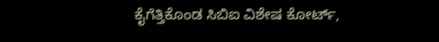ಕೈಗೆತ್ತಿಕೊಂಡ ಸಿಬಿಐ ವಿಶೇಷ ಕೋರ್ಟ್,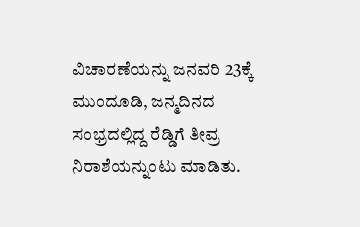ವಿಚಾರಣೆಯನ್ನು ಜನವರಿ 23ಕ್ಕೆ ಮುಂದೂಡಿ, ಜನ್ಮದಿನದ ಸಂಭ್ರದಲ್ಲಿದ್ದ ರೆಡ್ಡಿಗೆ ತೀವ್ರ ನಿರಾಶೆಯನ್ನುಂಟು ಮಾಡಿತು.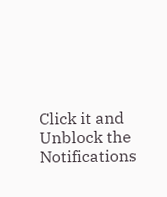Click it and Unblock the Notifications